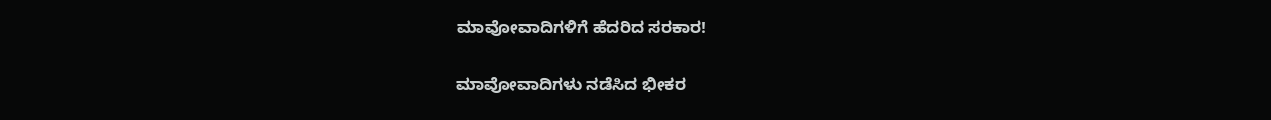ಮಾವೋವಾದಿಗಳಿಗೆ ಹೆದರಿದ ಸರಕಾರ!

ಮಾವೋವಾದಿಗಳು ನಡೆಸಿದ ಭೀಕರ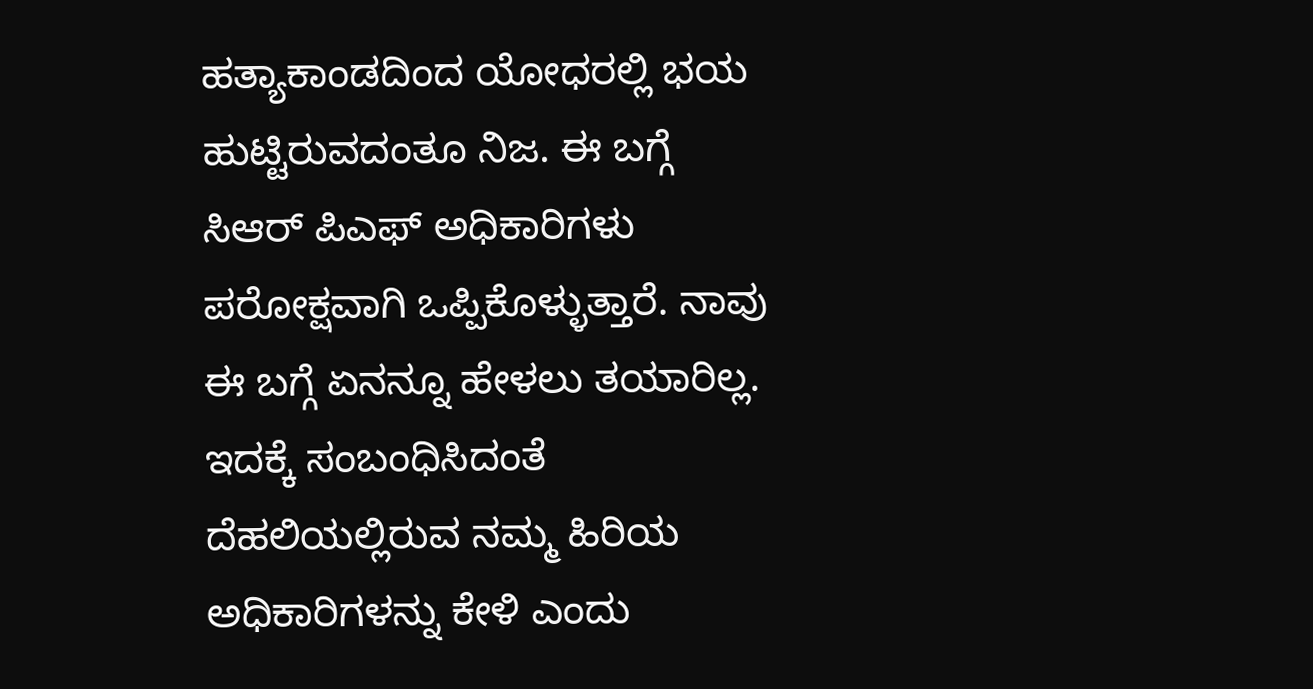ಹತ್ಯಾಕಾಂಡದಿಂದ ಯೋಧರಲ್ಲಿ ಭಯ ಹುಟ್ಟಿರುವದಂತೂ ನಿಜ. ಈ ಬಗ್ಗೆ ಸಿಆರ್ ಪಿಎಫ್ ಅಧಿಕಾರಿಗಳು ಪರೋಕ್ಷವಾಗಿ ಒಪ್ಪಿಕೊಳ್ಳುತ್ತಾರೆ. ನಾವು ಈ ಬಗ್ಗೆ ಏನನ್ನೂ ಹೇಳಲು ತಯಾರಿಲ್ಲ. ಇದಕ್ಕೆ ಸಂಬಂಧಿಸಿದಂತೆ ದೆಹಲಿಯಲ್ಲಿರುವ ನಮ್ಮ ಹಿರಿಯ ಅಧಿಕಾರಿಗಳನ್ನು ಕೇಳಿ ಎಂದು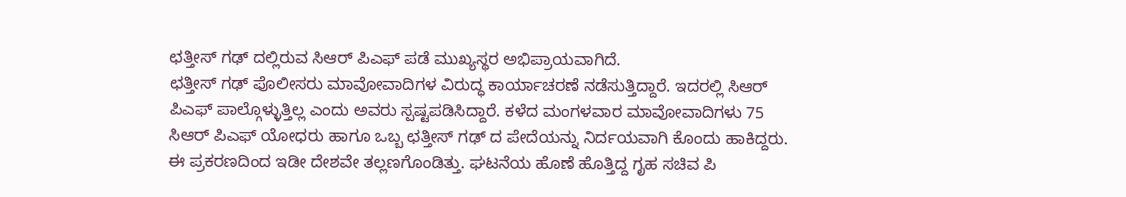ಛತ್ತೀಸ್ ಗಢ್ ದಲ್ಲಿರುವ ಸಿಆರ್ ಪಿಎಫ್ ಪಡೆ ಮುಖ್ಯಸ್ಥರ ಅಭಿಪ್ರಾಯವಾಗಿದೆ.
ಛತ್ತೀಸ್ ಗಢ್ ಪೊಲೀಸರು ಮಾವೋವಾದಿಗಳ ವಿರುದ್ಧ ಕಾರ್ಯಾಚರಣೆ ನಡೆಸುತ್ತಿದ್ದಾರೆ. ಇದರಲ್ಲಿ ಸಿಆರ್ ಪಿಎಫ್ ಪಾಲ್ಗೊಳ್ಳುತ್ತಿಲ್ಲ ಎಂದು ಅವರು ಸ್ಪಷ್ಟಪಡಿಸಿದ್ದಾರೆ. ಕಳೆದ ಮಂಗಳವಾರ ಮಾವೋವಾದಿಗಳು 75 ಸಿಆರ್ ಪಿಎಫ್ ಯೋಧರು ಹಾಗೂ ಒಬ್ಬ ಛತ್ತೀಸ್ ಗಢ್ ದ ಪೇದೆಯನ್ನು ನಿರ್ದಯವಾಗಿ ಕೊಂದು ಹಾಕಿದ್ದರು. ಈ ಪ್ರಕರಣದಿಂದ ಇಡೀ ದೇಶವೇ ತಲ್ಲಣಗೊಂಡಿತ್ತು. ಘಟನೆಯ ಹೊಣೆ ಹೊತ್ತಿದ್ದ ಗೃಹ ಸಚಿವ ಪಿ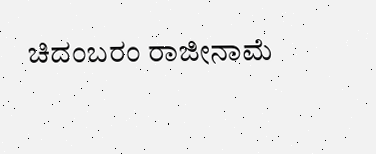ಚಿದಂಬರಂ ರಾಜೀನಾಮೆ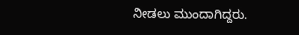ನೀಡಲು ಮುಂದಾಗಿದ್ದರು.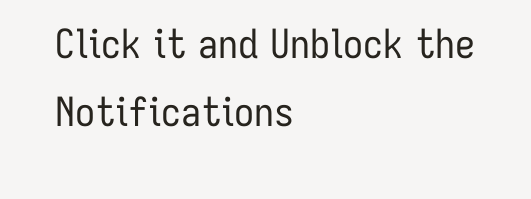Click it and Unblock the Notifications